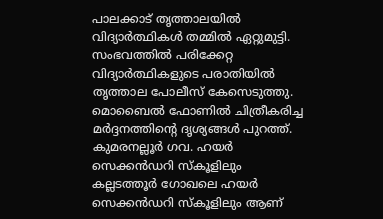പാലക്കാട് തൃത്താലയിൽ വിദ്യാർത്ഥികൾ തമ്മിൽ ഏറ്റുമുട്ടി. സംഭവത്തിൽ പരിക്കേറ്റ വിദ്യാർത്ഥികളുടെ പരാതിയിൽ തൃത്താല പോലീസ് കേസെടുത്തു. മൊബൈൽ ഫോണിൽ ചിത്രീകരിച്ച
മർദ്ദനത്തിന്റെ ദൃശ്യങ്ങൾ പുറത്ത്. കുമരനല്ലൂർ ഗവ. ഹയർ സെക്കൻഡറി സ്കൂളിലും കല്ലടത്തൂർ ഗോഖലെ ഹയർ സെക്കൻഡറി സ്കൂളിലും ആണ്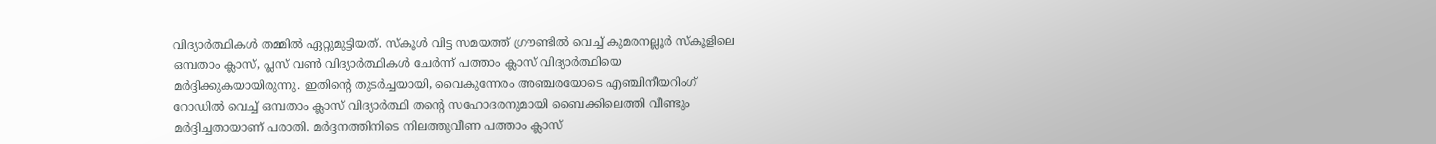വിദ്യാർത്ഥികൾ തമ്മിൽ ഏറ്റുമുട്ടിയത്. സ്കൂൾ വിട്ട സമയത്ത് ഗ്രൗണ്ടിൽ വെച്ച് കുമരനല്ലൂർ സ്കൂളിലെ ഒമ്പതാം ക്ലാസ്, പ്ലസ് വൺ വിദ്യാർത്ഥികൾ ചേർന്ന് പത്താം ക്ലാസ് വിദ്യാർത്ഥിയെ മർദ്ദിക്കുകയായിരുന്നു. ഇതിന്റെ തുടർച്ചയായി, വൈകുന്നേരം അഞ്ചരയോടെ എഞ്ചിനീയറിംഗ് റോഡിൽ വെച്ച് ഒമ്പതാം ക്ലാസ് വിദ്യാർത്ഥി തന്റെ സഹോദരനുമായി ബൈക്കിലെത്തി വീണ്ടും മർദ്ദിച്ചതായാണ് പരാതി. മർദ്ദനത്തിനിടെ നിലത്തുവീണ പത്താം ക്ലാസ്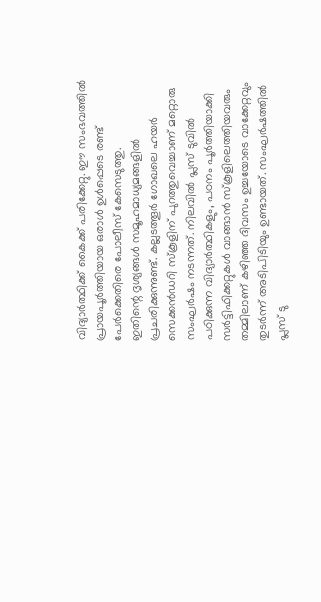വിദ്യാർത്ഥിക്ക് കൈക്ക് പരിക്കേറ്റു. ഈ സംഭവത്തിൽ പ്രായപൂർത്തിയായ ഒരാൾ ഉൾപ്പെടെ രണ്ട് പേർക്കെതിരെ പോലീസ് കേസെടുത്തു.
ഇതിന്റെ ദൃശ്യങ്ങൾ സമൂഹമാധ്യമങ്ങളിൽ പ്രചരിക്കുന്നുണ്ട്. കല്ലടത്തൂർ ഗോഖലെ ഹയർ സെക്കൻഡറി സ്കൂളിന് പുറത്തുവെച്ചാണ് മറ്റൊരു സംഘർഷം നടന്നത്. നിലവിൽ പ്ലസ് ടുവിൽ പഠിക്കുന്ന വിദ്യാർത്ഥികളും, പഠനം പൂർത്തിയാക്കി സർട്ടിഫിക്കറ്റുകൾ വാങ്ങാൻ സ്കൂളിലെത്തിയവരും തമ്മിലാണ് കഴിഞ്ഞ ദിവസം ഉച്ചയോടെ വാക്കേറ്റവും തുടർന്ന് അടിപിടിയും ഉണ്ടായത്. സംഘർഷത്തിൽ പ്ലസ് ടു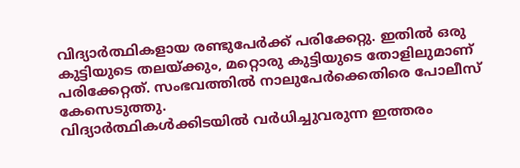വിദ്യാർത്ഥികളായ രണ്ടുപേർക്ക് പരിക്കേറ്റു. ഇതിൽ ഒരു കുട്ടിയുടെ തലയ്ക്കും, മറ്റൊരു കുട്ടിയുടെ തോളിലുമാണ് പരിക്കേറ്റത്. സംഭവത്തിൽ നാലുപേർക്കെതിരെ പോലീസ് കേസെടുത്തു.
വിദ്യാർത്ഥികൾക്കിടയിൽ വർധിച്ചുവരുന്ന ഇത്തരം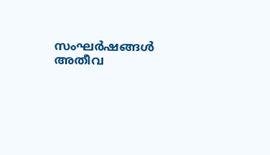സംഘർഷങ്ങൾ അതീവ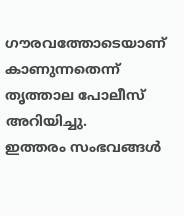ഗൗരവത്തോടെയാണ് കാണുന്നതെന്ന് തൃത്താല പോലീസ് അറിയിച്ചു.
ഇത്തരം സംഭവങ്ങൾ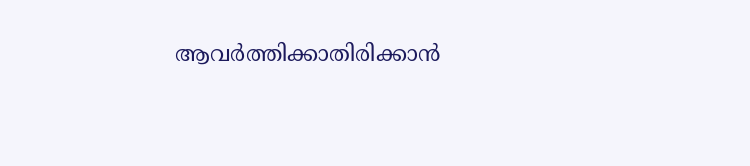ആവർത്തിക്കാതിരിക്കാൻ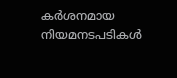കർശനമായ നിയമനടപടികൾ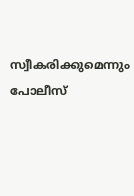സ്വീകരിക്കുമെന്നും പോലീസ്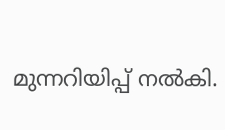മുന്നറിയിപ്പ് നൽകി.